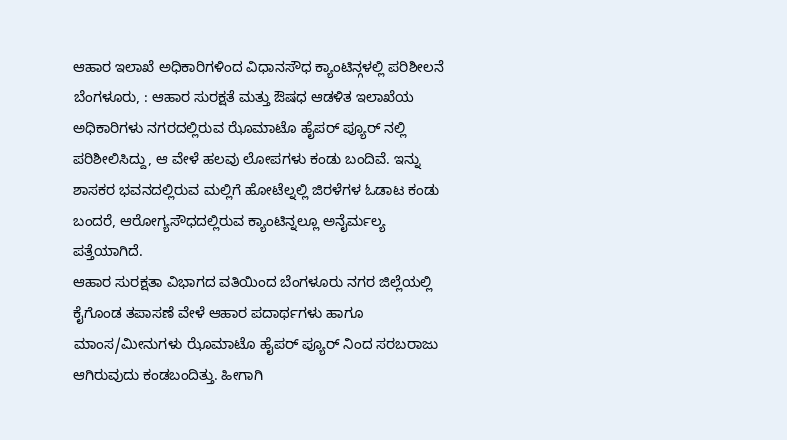ಆಹಾರ ಇಲಾಖೆ ಅಧಿಕಾರಿಗಳಿಂದ ವಿಧಾನಸೌಧ ಕ್ಯಾಂಟಿನ್ಗಳಲ್ಲಿ ಪರಿಶೀಲನೆ
ಬೆಂಗಳೂರು, : ಆಹಾರ ಸುರಕ್ಷತೆ ಮತ್ತು ಔಷಧ ಆಡಳಿತ ಇಲಾಖೆಯ ಅಧಿಕಾರಿಗಳು ನಗರದಲ್ಲಿರುವ ಝೊಮಾಟೊ ಹೈಪರ್ ಪ್ಯೂರ್ ನಲ್ಲಿ ಪರಿಶೀಲಿಸಿದ್ದು, ಆ ವೇಳೆ ಹಲವು ಲೋಪಗಳು ಕಂಡು ಬಂದಿವೆ. ಇನ್ನು ಶಾಸಕರ ಭವನದಲ್ಲಿರುವ ಮಲ್ಲಿಗೆ ಹೋಟೆಲ್ನಲ್ಲಿ ಜಿರಳೆಗಳ ಓಡಾಟ ಕಂಡು ಬಂದರೆ, ಆರೋಗ್ಯಸೌಧದಲ್ಲಿರುವ ಕ್ಯಾಂಟಿನ್ನಲ್ಲೂ ಅನೈರ್ಮಲ್ಯ ಪತ್ತೆಯಾಗಿದೆ.
ಆಹಾರ ಸುರಕ್ಷತಾ ವಿಭಾಗದ ವತಿಯಿಂದ ಬೆಂಗಳೂರು ನಗರ ಜಿಲ್ಲೆಯಲ್ಲಿ ಕೈಗೊಂಡ ತಪಾಸಣೆ ವೇಳೆ ಆಹಾರ ಪದಾರ್ಥಗಳು ಹಾಗೂ ಮಾಂಸ/ಮೀನುಗಳು ಝೊಮಾಟೊ ಹೈಪರ್ ಪ್ಯೂರ್ ನಿಂದ ಸರಬರಾಜು ಆಗಿರುವುದು ಕಂಡಬಂದಿತ್ತು. ಹೀಗಾಗಿ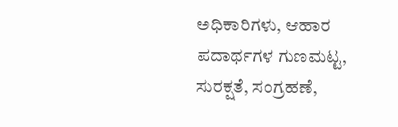ಅಧಿಕಾರಿಗಳು, ಆಹಾರ ಪದಾರ್ಥಗಳ ಗುಣಮಟ್ಟ, ಸುರಕ್ಷತೆ, ಸಂಗ್ರಹಣೆ,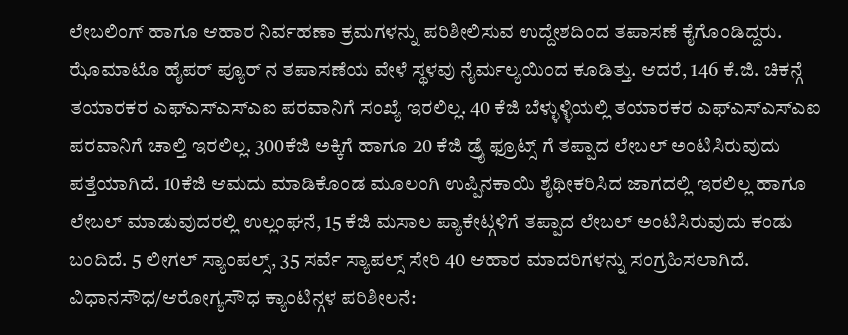ಲೇಬಲಿಂಗ್ ಹಾಗೂ ಆಹಾರ ನಿರ್ವಹಣಾ ಕ್ರಮಗಳನ್ನು ಪರಿಶೀಲಿಸುವ ಉದ್ದೇಶದಿಂದ ತಪಾಸಣೆ ಕೈಗೊಂಡಿದ್ದರು.
ಝೊಮಾಟೊ ಹೈಪರ್ ಪ್ಯೂರ್ ನ ತಪಾಸಣೆಯ ವೇಳೆ ಸ್ಥಳವು ನೈರ್ಮಲ್ಯಯಿಂದ ಕೂಡಿತ್ತು. ಆದರೆ, 146 ಕೆ.ಜಿ. ಚಿಕನ್ಗೆ ತಯಾರಕರ ಎಫ್ಎಸ್ಎಸ್ಎಐ ಪರವಾನಿಗೆ ಸಂಖ್ಯೆ ಇರಲಿಲ್ಲ. 40 ಕೆಜಿ ಬೆಳ್ಳುಳ್ಳಿಯಲ್ಲಿ ತಯಾರಕರ ಎಫ್ಎಸ್ಎಸ್ಎಐ ಪರವಾನಿಗೆ ಚಾಲ್ತಿ ಇರಲಿಲ್ಲ. 300ಕೆಜಿ ಅಕ್ಕಿಗೆ ಹಾಗೂ 20 ಕೆಜಿ ಡ್ರೈ ಫ್ರೂಟ್ಸ್ ಗೆ ತಪ್ಪಾದ ಲೇಬಲ್ ಅಂಟಿಸಿರುವುದು ಪತ್ತೆಯಾಗಿದೆ. 10ಕೆಜಿ ಆಮದು ಮಾಡಿಕೊಂಡ ಮೂಲಂಗಿ ಉಪ್ಪಿನಕಾಯಿ ಶೈಥೀಕರಿಸಿದ ಜಾಗದಲ್ಲಿ ಇರಲಿಲ್ಲ ಹಾಗೂ ಲೇಬಲ್ ಮಾಡುವುದರಲ್ಲಿ ಉಲ್ಲಂಘನೆ, 15 ಕೆಜಿ ಮಸಾಲ ಪ್ಯಾಕೇಟ್ಗಳಿಗೆ ತಪ್ಪಾದ ಲೇಬಲ್ ಅಂಟಿಸಿರುವುದು ಕಂಡು ಬಂದಿದೆ. 5 ಲೀಗಲ್ ಸ್ಯಾಂಪಲ್ಸ್, 35 ಸರ್ವೆ ಸ್ಯಾಪಲ್ಸ್ ಸೇರಿ 40 ಆಹಾರ ಮಾದರಿಗಳನ್ನು ಸಂಗ್ರಹಿಸಲಾಗಿದೆ.
ವಿಧಾನಸೌಧ/ಆರೋಗ್ಯಸೌಧ ಕ್ಯಾಂಟಿನ್ಗಳ ಪರಿಶೀಲನೆ: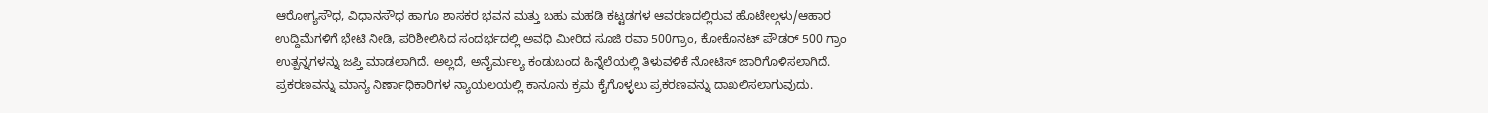ಆರೋಗ್ಯಸೌಧ, ವಿಧಾನಸೌಧ ಹಾಗೂ ಶಾಸಕರ ಭವನ ಮತ್ತು ಬಹು ಮಹಡಿ ಕಟ್ಟಡಗಳ ಆವರಣದಲ್ಲಿರುವ ಹೊಟೇಲ್ಗಳು/ಆಹಾರ ಉದ್ದಿಮೆಗಳಿಗೆ ಭೇಟಿ ನೀಡಿ, ಪರಿಶೀಲಿಸಿದ ಸಂದರ್ಭದಲ್ಲಿ ಅವಧಿ ಮೀರಿದ ಸೂಜಿ ರವಾ 500ಗ್ರಾಂ, ಕೋಕೊನಟ್ ಪೌಡರ್ 500 ಗ್ರಾಂ ಉತ್ಪನ್ನಗಳನ್ನು ಜಪ್ತಿ ಮಾಡಲಾಗಿದೆ. ಅಲ್ಲದೆ, ಅನೈರ್ಮಲ್ಯ ಕಂಡುಬಂದ ಹಿನ್ನೆಲೆಯಲ್ಲಿ ತಿಳುವಳಿಕೆ ನೋಟಿಸ್ ಜಾರಿಗೊಳಿಸಲಾಗಿದೆ. ಪ್ರಕರಣವನ್ನು ಮಾನ್ಯ ನಿರ್ಣಾಧಿಕಾರಿಗಳ ನ್ಯಾಯಲಯಲ್ಲಿ ಕಾನೂನು ಕ್ರಮ ಕೈಗೊಳ್ಳಲು ಪ್ರಕರಣವನ್ನು ದಾಖಲಿಸಲಾಗುವುದು.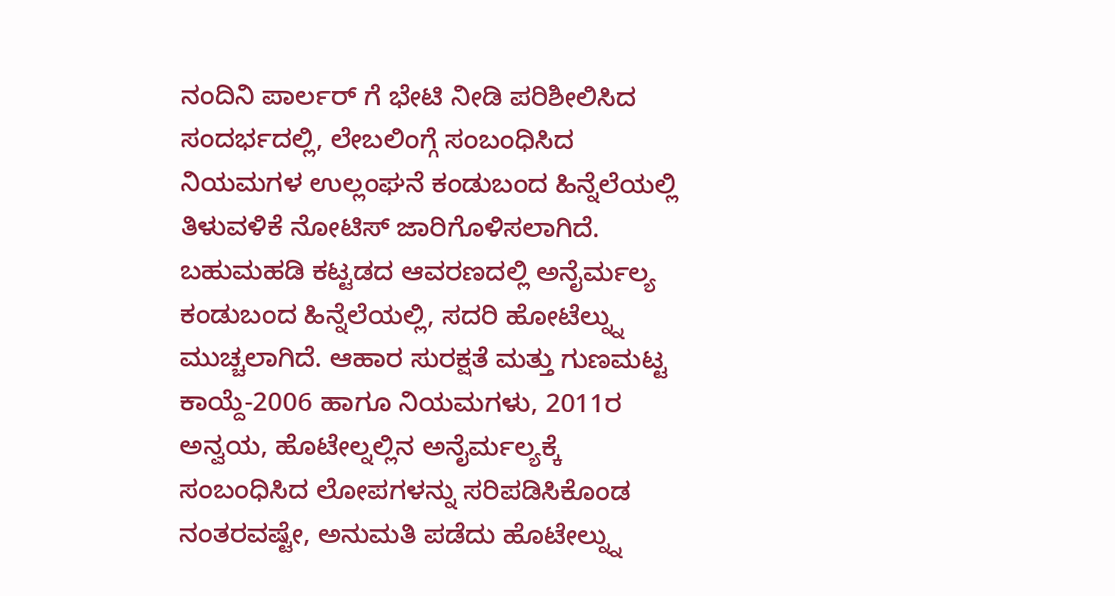ನಂದಿನಿ ಪಾರ್ಲರ್ ಗೆ ಭೇಟಿ ನೀಡಿ ಪರಿಶೀಲಿಸಿದ ಸಂದರ್ಭದಲ್ಲಿ, ಲೇಬಲಿಂಗ್ಗೆ ಸಂಬಂಧಿಸಿದ ನಿಯಮಗಳ ಉಲ್ಲಂಘನೆ ಕಂಡುಬಂದ ಹಿನ್ನೆಲೆಯಲ್ಲಿ ತಿಳುವಳಿಕೆ ನೋಟಿಸ್ ಜಾರಿಗೊಳಿಸಲಾಗಿದೆ.
ಬಹುಮಹಡಿ ಕಟ್ಟಡದ ಆವರಣದಲ್ಲಿ ಅನೈರ್ಮಲ್ಯ ಕಂಡುಬಂದ ಹಿನ್ನೆಲೆಯಲ್ಲಿ, ಸದರಿ ಹೋಟೆಲ್ನ್ನು ಮುಚ್ಚಲಾಗಿದೆ. ಆಹಾರ ಸುರಕ್ಷತೆ ಮತ್ತು ಗುಣಮಟ್ಟ ಕಾಯ್ದೆ-2006 ಹಾಗೂ ನಿಯಮಗಳು, 2011ರ ಅನ್ವಯ, ಹೊಟೇಲ್ನಲ್ಲಿನ ಅನೈರ್ಮಲ್ಯಕ್ಕೆ ಸಂಬಂಧಿಸಿದ ಲೋಪಗಳನ್ನು ಸರಿಪಡಿಸಿಕೊಂಡ ನಂತರವಷ್ಟೇ, ಅನುಮತಿ ಪಡೆದು ಹೊಟೇಲ್ನ್ನು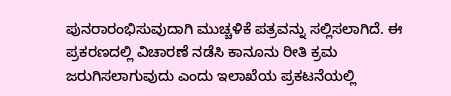ಪುನರಾರಂಭಿಸುವುದಾಗಿ ಮುಚ್ಚಳಿಕೆ ಪತ್ರವನ್ನು ಸಲ್ಲಿಸಲಾಗಿದೆ. ಈ ಪ್ರಕರಣದಲ್ಲಿ ವಿಚಾರಣೆ ನಡೆಸಿ ಕಾನೂನು ರೀತಿ ಕ್ರಮ ಜರುಗಿಸಲಾಗುವುದು ಎಂದು ಇಲಾಖೆಯ ಪ್ರಕಟನೆಯಲ್ಲಿ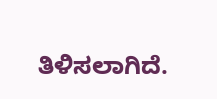ತಿಳಿಸಲಾಗಿದೆ.